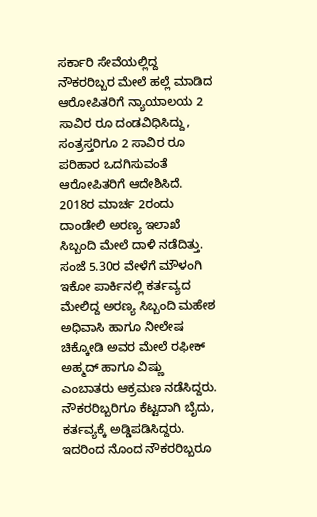ಸರ್ಕಾರಿ ಸೇವೆಯಲ್ಲಿದ್ದ ನೌಕರರಿಬ್ಬರ ಮೇಲೆ ಹಲ್ಲೆ ಮಾಡಿದ ಆರೋಪಿತರಿಗೆ ನ್ಯಾಯಾಲಯ 2 ಸಾವಿರ ರೂ ದಂಡವಿಧಿಸಿದ್ದು, ಸಂತ್ರಸ್ತರಿಗೂ 2 ಸಾವಿರ ರೂ ಪರಿಹಾರ ಒದಗಿಸುವಂತೆ ಆರೋಪಿತರಿಗೆ ಆದೇಶಿಸಿದೆ.
2018ರ ಮಾರ್ಚ 2ರಂದು ದಾಂಡೇಲಿ ಅರಣ್ಯ ಇಲಾಖೆ ಸಿಬ್ಬಂದಿ ಮೇಲೆ ದಾಳಿ ನಡೆದಿತ್ತು. ಸಂಜೆ 5.30ರ ವೇಳೆಗೆ ಮೌಳಂಗಿ ಇಕೋ ಪಾರ್ಕಿನಲ್ಲಿ ಕರ್ತವ್ಯದ ಮೇಲಿದ್ದ ಅರಣ್ಯ ಸಿಬ್ಬಂದಿ ಮಹೇಶ ಅಧಿವಾಸಿ ಹಾಗೂ ನೀಲೇಷ ಚಿಕ್ಕೋಡಿ ಅವರ ಮೇಲೆ ರಫೀಕ್ ಅಹ್ಮದ್ ಹಾಗೂ ವಿಷ್ಣು ಎಂಬಾತರು ಆಕ್ರಮಣ ನಡೆಸಿದ್ದರು. ನೌಕರರಿಬ್ಬರಿಗೂ ಕೆಟ್ಟದಾಗಿ ಬೈದು, ಕರ್ತವ್ಯಕ್ಕೆ ಅಡ್ಡಿಪಡಿಸಿದ್ದರು. ಇದರಿಂದ ನೊಂದ ನೌಕರರಿಬ್ಬರೂ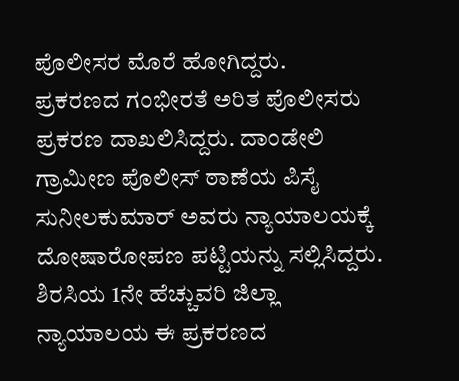ಪೊಲೀಸರ ಮೊರೆ ಹೋಗಿದ್ದರು.
ಪ್ರಕರಣದ ಗಂಭೀರತೆ ಅರಿತ ಪೊಲೀಸರು ಪ್ರಕರಣ ದಾಖಲಿಸಿದ್ದರು. ದಾಂಡೇಲಿ ಗ್ರಾಮೀಣ ಪೊಲೀಸ್ ಠಾಣೆಯ ಪಿಸೈ ಸುನೀಲಕುಮಾರ್ ಅವರು ನ್ಯಾಯಾಲಯಕ್ಕೆ ದೋಷಾರೋಪಣ ಪಟ್ಟಿಯನ್ನು ಸಲ್ಲಿಸಿದ್ದರು. ಶಿರಸಿಯ 1ನೇ ಹೆಚ್ಚುವರಿ ಜಿಲ್ಲಾ ನ್ಯಾಯಾಲಯ ಈ ಪ್ರಕರಣದ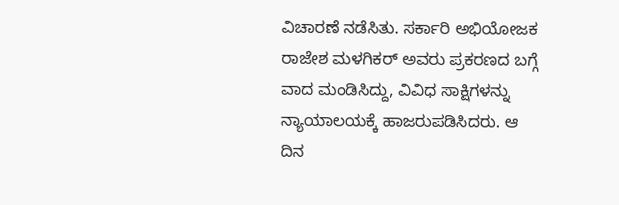ವಿಚಾರಣೆ ನಡೆಸಿತು. ಸರ್ಕಾರಿ ಅಭಿಯೋಜಕ ರಾಜೇಶ ಮಳಗಿಕರ್ ಅವರು ಪ್ರಕರಣದ ಬಗ್ಗೆ ವಾದ ಮಂಡಿಸಿದ್ದು, ವಿವಿಧ ಸಾಕ್ಷಿಗಳನ್ನು ನ್ಯಾಯಾಲಯಕ್ಕೆ ಹಾಜರುಪಡಿಸಿದರು. ಆ ದಿನ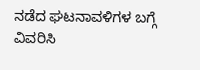ನಡೆದ ಘಟನಾವಳಿಗಳ ಬಗ್ಗೆ ವಿವರಿಸಿ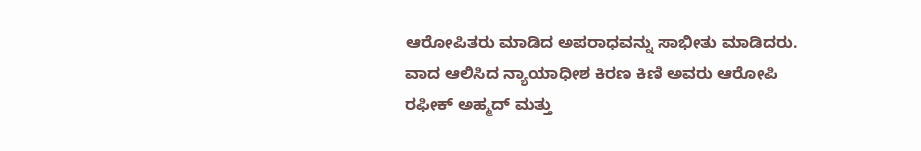ಆರೋಪಿತರು ಮಾಡಿದ ಅಪರಾಧವನ್ನು ಸಾಭೀತು ಮಾಡಿದರು.
ವಾದ ಆಲಿಸಿದ ನ್ಯಾಯಾಧೀಶ ಕಿರಣ ಕಿಣಿ ಅವರು ಆರೋಪಿ ರಫೀಕ್ ಅಹ್ಮದ್ ಮತ್ತು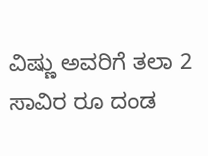ವಿಷ್ಣು ಅವರಿಗೆ ತಲಾ 2 ಸಾವಿರ ರೂ ದಂಡ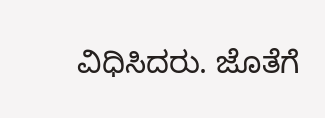ವಿಧಿಸಿದರು. ಜೊತೆಗೆ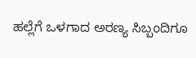ಹಲ್ಲೆಗೆ ಒಳಗಾದ ಅರಣ್ಯ ಸಿಬ್ಬಂದಿಗೂ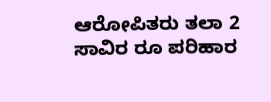ಆರೋಪಿತರು ತಲಾ 2 ಸಾವಿರ ರೂ ಪರಿಹಾರ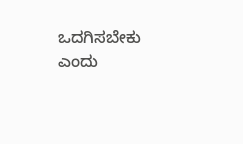ಒದಗಿಸಬೇಕು ಎಂದು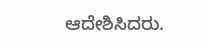ಆದೇಶಿಸಿದರು.